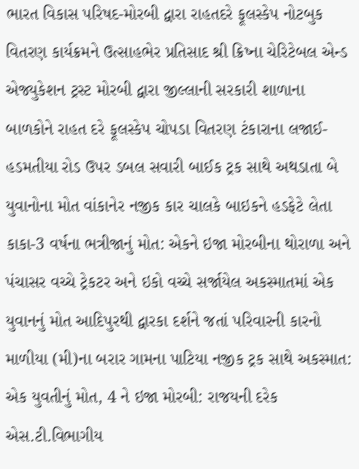ભારત વિકાસ પરિષદ-મોરબી દ્વારા રાહતદરે ફૂલસ્કેપ નોટબુક વિતરણ કાર્યક્રમને ઉત્સાહભેર પ્રતિસાદ શ્રી ક્રિષ્ના ચેરિટેબલ એન્ડ એજ્યુકેશન ટ્રસ્ટ મોરબી દ્વારા જીલ્લાની સરકારી શાળાના બાળકોને રાહત દરે ફૂલસ્કેપ ચોપડા વિતરણ ટંકારાના લજાઈ-હડમતીયા રોડ ઉપર ડબલ સવારી બાઈક ટ્રક સાથે અથડાતા બે યુવાનોના મોત વાંકાનેર નજીક કાર ચાલકે બાઇકને હડફેટે લેતા કાકા-3 વર્ષના ભત્રીજાનું મોત: એકને ઇજા મોરબીના થોરાળા અને પંચાસર વચ્ચે ટ્રેકટર અને ઇકો વચ્ચે સર્જાયેલ અકસ્માતમાં એક યુવાનનું મોત આદિપુરથી દ્વારકા દર્શને જતાં પરિવારની કારનો માળીયા (મી)ના બરાર ગામના પાટિયા નજીક ટ્રક સાથે અકસ્માત: એક યુવતીનું મોત, 4 ને ઇજા મોરબી: રાજયની દરેક એસ.ટી.વિભાગીય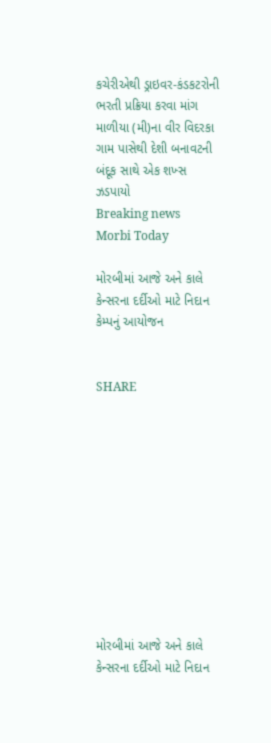કચેરીએથી ડ્રાઇવર-કંડકટરોની ભરતી પ્રક્રિયા કરવા માંગ માળીયા (મી)ના વીર વિદરકા ગામ પાસેથી દેશી બનાવટની બંદૂક સાથે એક શખ્સ ઝડપાયો
Breaking news
Morbi Today

મોરબીમાં આજે અને કાલે કેન્સરના દર્દીઓ માટે નિદાન કેમ્પનું આયોજન


SHARE











મોરબીમાં આજે અને કાલે કેન્સરના દર્દીઓ માટે નિદાન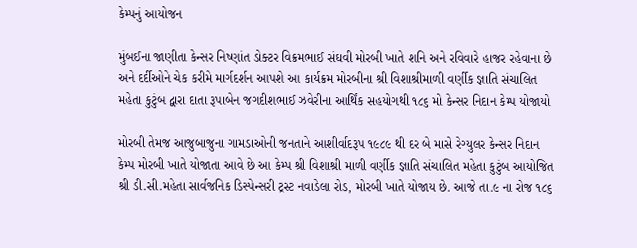કેમ્પનું આયોજન

મુંબઈના જાણીતા કેન્સર નિષ્ણાંત ડોક્ટર વિક્રમભાઈ સંઘવી મોરબી ખાતે શનિ અને રવિવારે હાજર રહેવાના છે અને દર્દીઓને ચેક કરીમે માર્ગદર્શન આપશે આ કાર્યક્રમ મોરબીના શ્રી વિશાશ્રીમાળી વર્ણીક જ્ઞાતિ સંચાલિત મહેતા કુટુંબ દ્વારા દાતા રૂપાબેન જગદીશભાઈ ઝવેરીના આર્થિંક સહયોગથી ૧૮૬ મો કેન્સર નિદાન કેમ્પ યોજાયો

મોરબી તેમજ આજુબાજુના ગામડાઓની જનતાને આશીર્વાદરૂપ ૧૯૮૯ થી દર બે માસે રેગ્યુલર કેન્સર નિદાન કેમ્પ મોરબી ખાતે યોજાતા આવે છે આ કેમ્પ શ્રી વિશાશ્રી માળી વર્ણીક જ્ઞાતિ સંચાલિત મહેતા કુટુંબ આયોજિત શ્રી ડી.સી.મહેતા સાર્વજનિક ડિસ્પેન્સરી ટ્રસ્ટ નવાડેલા રોડ, મોરબી ખાતે યોજાય છે. આજે તા.૯ ના રોજ ૧૮૬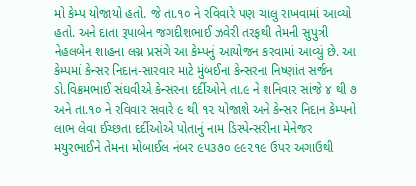મો કેમ્પ યોજાયો હતો. જે તા.૧૦ ને રવિવારે પણ ચાલુ રાખવામાં આવ્યો હતો. અને દાતા રૂપાબેન જગદીશભાઈ ઝવેરી તરફથી તેમની સુપુત્રી નેહલબેન શાહના લગ્ન પ્રસંગે આ કેમ્પનું આયોજન કરવામાં આવ્યું છે. આ કેમ્પમાં કેન્સર નિદાન-સારવાર માટે મુંબઈના કેન્સરના નિષ્ણાંત સર્જન ડો.વિક્રમભાઈ સંઘવીએ કેન્સરના દર્દીઓને તા.૯ ને શનિવાર સાંજે ૪ થી ૭ અને તા.૧૦ ને રવિવાર સવારે ૯ થી ૧૨ યોજાશે અને કેન્સર નિદાન કેમ્પનો લાભ લેવા ઈચ્છતા દર્દીઓએ પોતાનું નામ ડિસ્પેન્સરીના મેનેજર મયુરભાઈને તેમના મોબાઈલ નંબર ૯૫૩૭૦ ૯૯૨૧૯ ઉપર અગાઉથી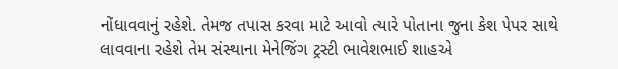નોંધાવવાનું રહેશે. તેમજ તપાસ કરવા માટે આવો ત્યારે પોતાના જુના કેશ પેપર સાથે લાવવાના રહેશે તેમ સંસ્થાના મેનેજિંગ ટ્રસ્ટી ભાવેશભાઈ શાહએ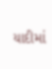યાદીમાં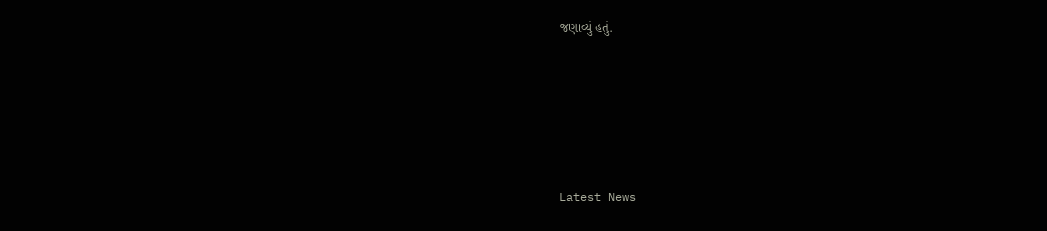જણાવ્યું હતું.






Latest News